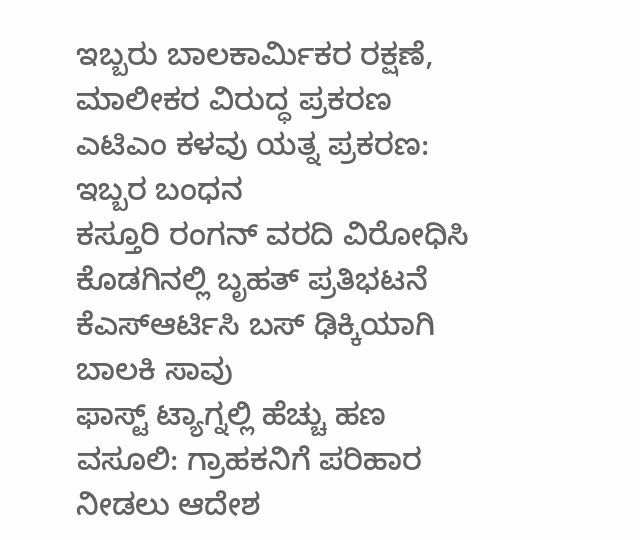ಇಬ್ಬರು ಬಾಲಕಾರ್ಮಿಕರ ರಕ್ಷಣೆ, ಮಾಲೀಕರ ವಿರುದ್ಧ ಪ್ರಕರಣ
ಎಟಿಎಂ ಕಳವು ಯತ್ನ ಪ್ರಕರಣ: ಇಬ್ಬರ ಬಂಧನ
ಕಸ್ತೂರಿ ರಂಗನ್ ವರದಿ ವಿರೋಧಿಸಿ ಕೊಡಗಿನಲ್ಲಿ ಬೃಹತ್ ಪ್ರತಿಭಟನೆ
ಕೆಎಸ್ಆರ್ಟಿಸಿ ಬಸ್ ಢಿಕ್ಕಿಯಾಗಿ ಬಾಲಕಿ ಸಾವು
ಫಾಸ್ಟ್ ಟ್ಯಾಗ್ನಲ್ಲಿ ಹೆಚ್ಚು ಹಣ ವಸೂಲಿ: ಗ್ರಾಹಕನಿಗೆ ಪರಿಹಾರ ನೀಡಲು ಆದೇಶ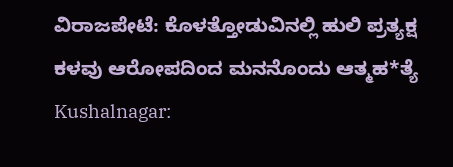ವಿರಾಜಪೇಟೆ: ಕೊಳತ್ತೋಡುವಿನಲ್ಲಿ ಹುಲಿ ಪ್ರತ್ಯಕ್ಷ
ಕಳವು ಆರೋಪದಿಂದ ಮನನೊಂದು ಆತ್ಮಹ*ತ್ಯೆ
Kushalnagar: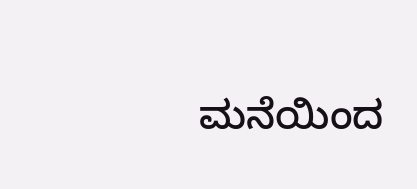ಮನೆಯಿಂದ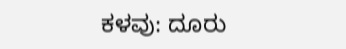ಕಳವು: ದೂರು